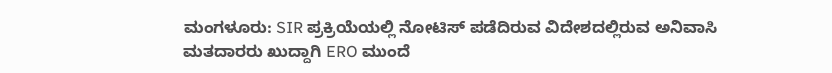ಮಂಗಳೂರು: SIR ಪ್ರಕ್ರಿಯೆಯಲ್ಲಿ ನೋಟಿಸ್ ಪಡೆದಿರುವ ವಿದೇಶದಲ್ಲಿರುವ ಅನಿವಾಸಿ ಮತದಾರರು ಖುದ್ದಾಗಿ ERO ಮುಂದೆ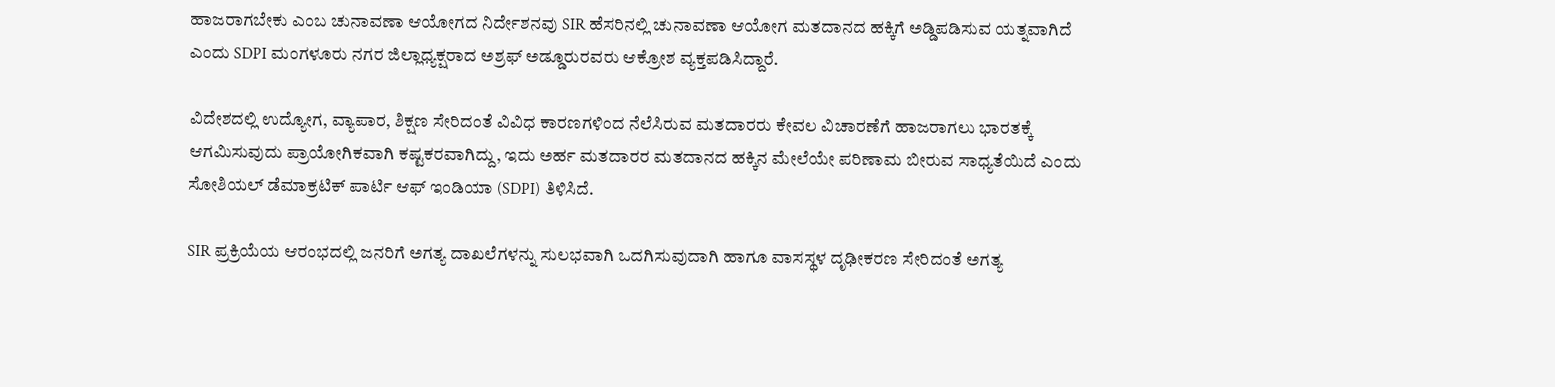ಹಾಜರಾಗಬೇಕು ಎಂಬ ಚುನಾವಣಾ ಆಯೋಗದ ನಿರ್ದೇಶನವು SIR ಹೆಸರಿನಲ್ಲಿ ಚುನಾವಣಾ ಆಯೋಗ ಮತದಾನದ ಹಕ್ಕಿಗೆ ಅಡ್ಡಿಪಡಿಸುವ ಯತ್ನವಾಗಿದೆ ಎಂದು SDPI ಮಂಗಳೂರು ನಗರ ಜಿಲ್ಲಾಧ್ಯಕ್ಷರಾದ ಅಶ್ರಫ್ ಅಡ್ಡೂರುರವರು ಆಕ್ರೋಶ ವ್ಯಕ್ತಪಡಿಸಿದ್ದಾರೆ.

ವಿದೇಶದಲ್ಲಿ ಉದ್ಯೋಗ, ವ್ಯಾಪಾರ, ಶಿಕ್ಷಣ ಸೇರಿದಂತೆ ವಿವಿಧ ಕಾರಣಗಳಿಂದ ನೆಲೆಸಿರುವ ಮತದಾರರು ಕೇವಲ ವಿಚಾರಣೆಗೆ ಹಾಜರಾಗಲು ಭಾರತಕ್ಕೆ ಆಗಮಿಸುವುದು ಪ್ರಾಯೋಗಿಕವಾಗಿ ಕಷ್ಟಕರವಾಗಿದ್ದು, ಇದು ಅರ್ಹ ಮತದಾರರ ಮತದಾನದ ಹಕ್ಕಿನ ಮೇಲೆಯೇ ಪರಿಣಾಮ ಬೀರುವ ಸಾಧ್ಯತೆಯಿದೆ ಎಂದು ಸೋಶಿಯಲ್ ಡೆಮಾಕ್ರಟಿಕ್ ಪಾರ್ಟಿ ಆಫ್ ಇಂಡಿಯಾ (SDPI) ತಿಳಿಸಿದೆ.

SIR ಪ್ರಕ್ರಿಯೆಯ ಆರಂಭದಲ್ಲಿ ಜನರಿಗೆ ಅಗತ್ಯ ದಾಖಲೆಗಳನ್ನು ಸುಲಭವಾಗಿ ಒದಗಿಸುವುದಾಗಿ ಹಾಗೂ ವಾಸಸ್ಥಳ ದೃಢೀಕರಣ ಸೇರಿದಂತೆ ಅಗತ್ಯ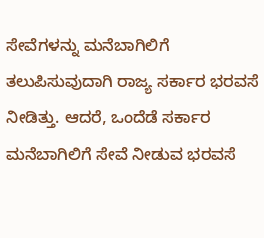ಸೇವೆಗಳನ್ನು ಮನೆಬಾಗಿಲಿಗೆ ತಲುಪಿಸುವುದಾಗಿ ರಾಜ್ಯ ಸರ್ಕಾರ ಭರವಸೆ ನೀಡಿತ್ತು. ಆದರೆ, ಒಂದೆಡೆ ಸರ್ಕಾರ ಮನೆಬಾಗಿಲಿಗೆ ಸೇವೆ ನೀಡುವ ಭರವಸೆ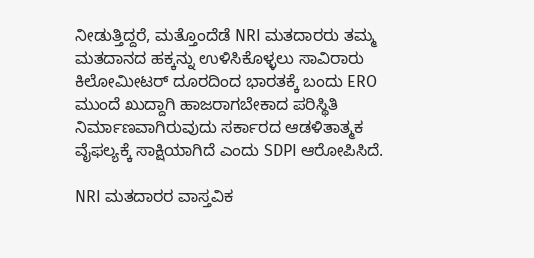ನೀಡುತ್ತಿದ್ದರೆ, ಮತ್ತೊಂದೆಡೆ NRI ಮತದಾರರು ತಮ್ಮ ಮತದಾನದ ಹಕ್ಕನ್ನು ಉಳಿಸಿಕೊಳ್ಳಲು ಸಾವಿರಾರು ಕಿಲೋಮೀಟರ್ ದೂರದಿಂದ ಭಾರತಕ್ಕೆ ಬಂದು ERO ಮುಂದೆ ಖುದ್ದಾಗಿ ಹಾಜರಾಗಬೇಕಾದ ಪರಿಸ್ಥಿತಿ ನಿರ್ಮಾಣವಾಗಿರುವುದು ಸರ್ಕಾರದ ಆಡಳಿತಾತ್ಮಕ ವೈಫಲ್ಯಕ್ಕೆ ಸಾಕ್ಷಿಯಾಗಿದೆ ಎಂದು SDPI ಆರೋಪಿಸಿದೆ.

NRI ಮತದಾರರ ವಾಸ್ತವಿಕ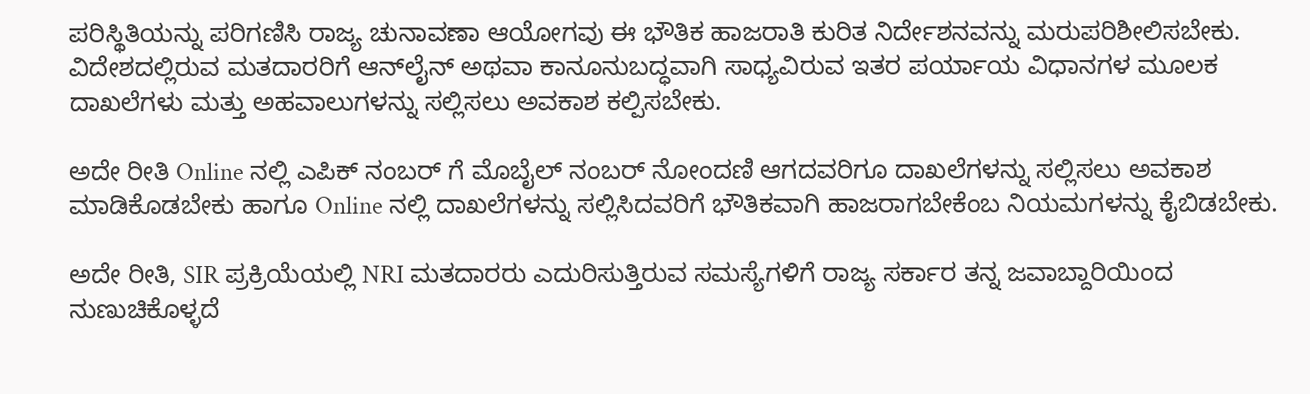ಪರಿಸ್ಥಿತಿಯನ್ನು ಪರಿಗಣಿಸಿ ರಾಜ್ಯ ಚುನಾವಣಾ ಆಯೋಗವು ಈ ಭೌತಿಕ ಹಾಜರಾತಿ ಕುರಿತ ನಿರ್ದೇಶನವನ್ನು ಮರುಪರಿಶೀಲಿಸಬೇಕು. ವಿದೇಶದಲ್ಲಿರುವ ಮತದಾರರಿಗೆ ಆನ್‌ಲೈನ್ ಅಥವಾ ಕಾನೂನುಬದ್ಧವಾಗಿ ಸಾಧ್ಯವಿರುವ ಇತರ ಪರ್ಯಾಯ ವಿಧಾನಗಳ ಮೂಲಕ ದಾಖಲೆಗಳು ಮತ್ತು ಅಹವಾಲುಗಳನ್ನು ಸಲ್ಲಿಸಲು ಅವಕಾಶ ಕಲ್ಪಿಸಬೇಕು.

ಅದೇ ರೀತಿ Online ನಲ್ಲಿ ಎಪಿಕ್ ನಂಬರ್ ಗೆ ಮೊಬೈಲ್ ನಂಬರ್ ನೋಂದಣಿ ಆಗದವರಿಗೂ ದಾಖಲೆಗಳನ್ನು ಸಲ್ಲಿಸಲು ಅವಕಾಶ ಮಾಡಿಕೊಡಬೇಕು ಹಾಗೂ Online ನಲ್ಲಿ ದಾಖಲೆಗಳನ್ನು ಸಲ್ಲಿಸಿದವರಿಗೆ ಭೌತಿಕವಾಗಿ ಹಾಜರಾಗಬೇಕೆಂಬ ನಿಯಮಗಳನ್ನು ಕೈಬಿಡಬೇಕು.

ಅದೇ ರೀತಿ, SIR ಪ್ರಕ್ರಿಯೆಯಲ್ಲಿ NRI ಮತದಾರರು ಎದುರಿಸುತ್ತಿರುವ ಸಮಸ್ಯೆಗಳಿಗೆ ರಾಜ್ಯ ಸರ್ಕಾರ ತನ್ನ ಜವಾಬ್ದಾರಿಯಿಂದ ನುಣುಚಿಕೊಳ್ಳದೆ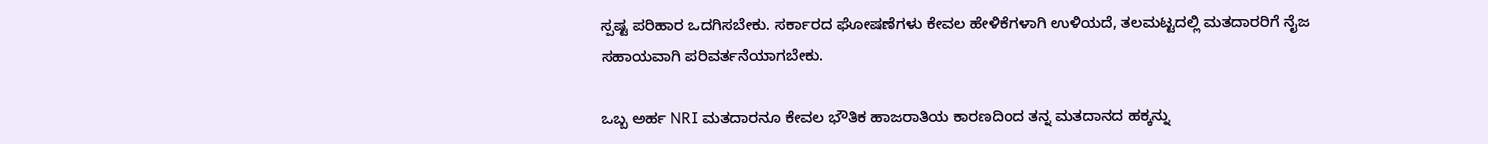ಸ್ಪಷ್ಟ ಪರಿಹಾರ ಒದಗಿಸಬೇಕು. ಸರ್ಕಾರದ ಘೋಷಣೆಗಳು ಕೇವಲ ಹೇಳಿಕೆಗಳಾಗಿ ಉಳಿಯದೆ, ತಲಮಟ್ಟದಲ್ಲಿ ಮತದಾರರಿಗೆ ನೈಜ ಸಹಾಯವಾಗಿ ಪರಿವರ್ತನೆಯಾಗಬೇಕು.

ಒಬ್ಬ ಅರ್ಹ NRI ಮತದಾರನೂ ಕೇವಲ ಭೌತಿಕ ಹಾಜರಾತಿಯ ಕಾರಣದಿಂದ ತನ್ನ ಮತದಾನದ ಹಕ್ಕನ್ನು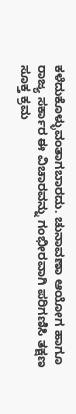ಕಳೆದುಕೊಳ್ಳುವಂತಾಗಬಾರದು. ಚುನಾವಣಾ ಆಯೋಗ ಹಾಗೂ ರಾಜ್ಯ ಸರ್ಕಾರ ಈ ವಿಚಾರವನ್ನು ಗಂಭೀರವಾಗಿ ಪರಿಗಣಿಸಿ ತಕ್ಷಣ ಸೂಕ್ತ ಕ್ರಮ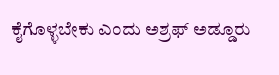ಕೈಗೊಳ್ಳಬೇಕು ಎಂದು ಅಶ್ರಫ್ ಅಡ್ಡೂರು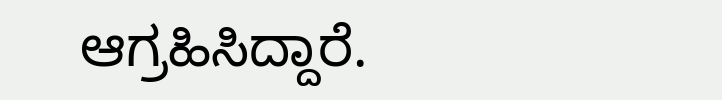ಆಗ್ರಹಿಸಿದ್ದಾರೆ‌.